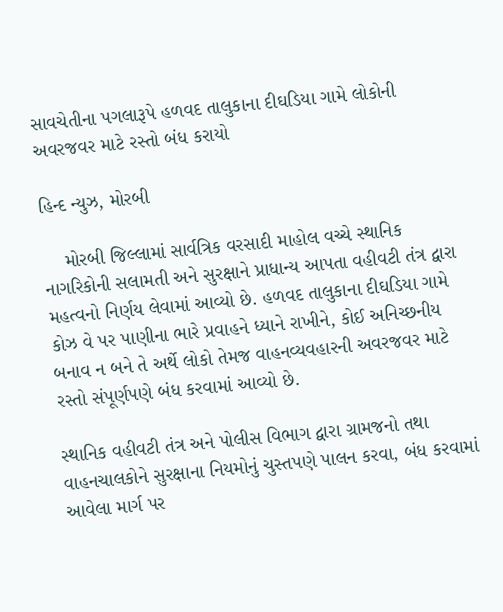સાવચેતીના પગલારૂપે હળવદ તાલુકાના દીઘડિયા ગામે લોકોની અવરજવર માટે રસ્તો બંધ કરાયો

હિન્દ ન્યુઝ, મોરબી

    મોરબી જિલ્લામાં સાર્વત્રિક વરસાદી માહોલ વચ્ચે સ્થાનિક નાગરિકોની સલામતી અને સુરક્ષાને પ્રાધાન્ય આપતા વહીવટી તંત્ર દ્વારા મહત્વનો નિર્ણય લેવામાં આવ્યો છે. હળવદ તાલુકાના દીઘડિયા ગામે કોઝ વે પર પાણીના ભારે પ્રવાહને ધ્યાને રાખીને, કોઈ અનિચ્છનીય બનાવ ન બને તે અર્થે લોકો તેમજ વાહનવ્યવહારની અવરજવર માટે રસ્તો સંપૂર્ણપણે બંધ કરવામાં આવ્યો છે.

સ્થાનિક વહીવટી તંત્ર અને પોલીસ વિભાગ દ્વારા ગ્રામજનો તથા વાહનચાલકોને સુરક્ષાના નિયમોનું ચુસ્તપણે પાલન કરવા, બંધ કરવામાં આવેલા માર્ગ પર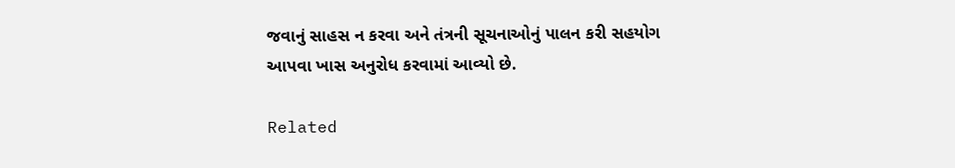જવાનું સાહસ ન કરવા અને તંત્રની સૂચનાઓનું પાલન કરી સહયોગ આપવા ખાસ અનુરોધ કરવામાં આવ્યો છે.

Related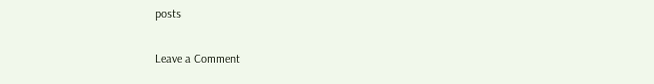posts

Leave a Comment